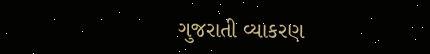ગુજરાતી વ્યાકરણ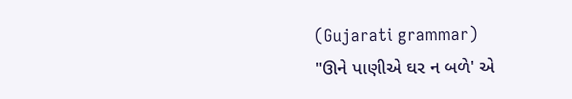(Gujarati grammar)
"ઊને પાણીએ ઘર ન બળે' એ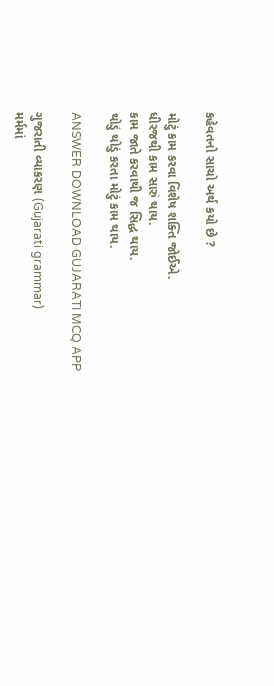કહેવતનો સાચો અર્થ કયો છે ?

મોટું કામ કરવા વિશેષ શક્તિ જોઈએ.
ધીરજથી કામ સારું થાય.
કામ જાતે કરવાથી જ સિદ્ધ થાય.
થોડું થોડું કરતા મોટું કામ થાય.

ANSWER DOWNLOAD GUJARATI MCQ APP

ગુજરાતી વ્યાકરણ (Gujarati grammar)
મર્મમાં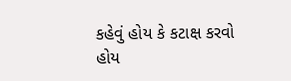કહેવું હોય કે કટાક્ષ કરવો હોય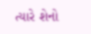ત્યારે શેનો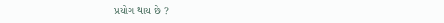પ્રયોગ થાય છે ?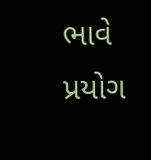ભાવે પ્રયોગ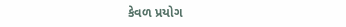કેવળ પ્રયોગ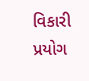વિકારી પ્રયોગ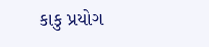કાકુ પ્રયોગ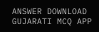ANSWER DOWNLOAD GUJARATI MCQ APP